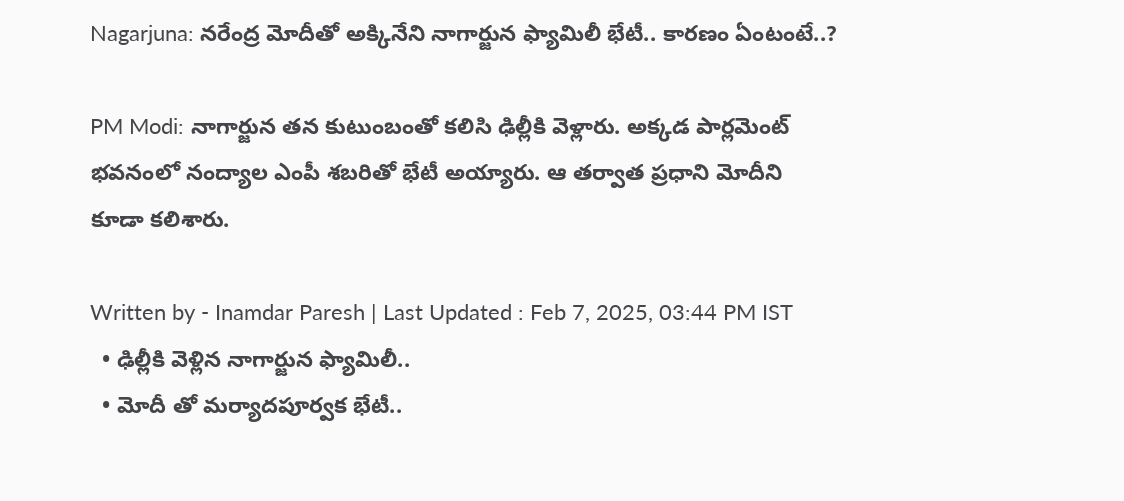Nagarjuna: నరేంద్ర మోదీతో అక్కినేని నాగార్జున ఫ్యామిలీ భేటీ.. కారణం ఏంటంటే..?

PM Modi: నాగార్జున తన కుటుంబంతో కలిసి ఢిల్లీకి వెళ్లారు. అక్కడ పార్లమెంట్ భవనంలో నంద్యాల ఎంపీ శబరితో భేటీ అయ్యారు. ఆ తర్వాత ప్రధాని మోదీని కూడా కలిశారు.

Written by - Inamdar Paresh | Last Updated : Feb 7, 2025, 03:44 PM IST
  • ఢిల్లీకి వెళ్లిన నాగార్జున ఫ్యామిలీ..
  • మోదీ తో మర్యాదపూర్వక భేటీ..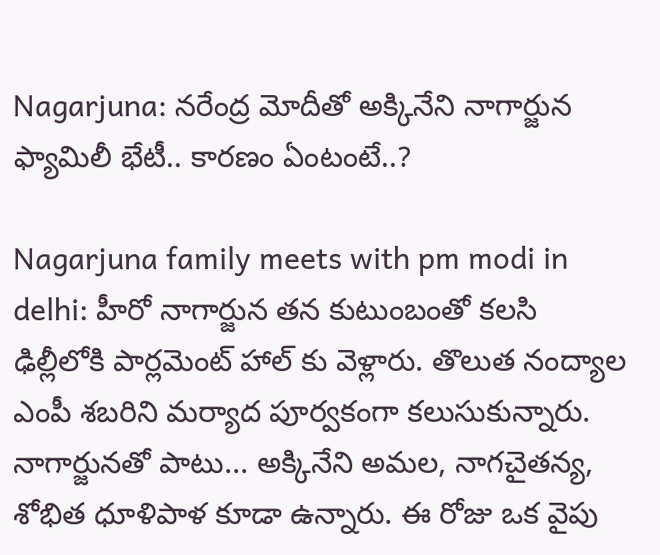Nagarjuna: నరేంద్ర మోదీతో అక్కినేని నాగార్జున ఫ్యామిలీ భేటీ.. కారణం ఏంటంటే..?

Nagarjuna family meets with pm modi in delhi: హీరో నాగార్జున తన కుటుంబంతో కలసి ఢిల్లీలోకి పార్లమెంట్ హాల్ కు వెళ్లారు. తొలుత నంద్యాల ఎంపీ శబరిని మర్యాద పూర్వకంగా కలుసుకున్నారు. నాగార్జునతో పాటు... అక్కినేని అమల, నాగచైతన్య, శోభిత ధూళిపాళ కూడా ఉన్నారు. ఈ రోజు ఒక వైపు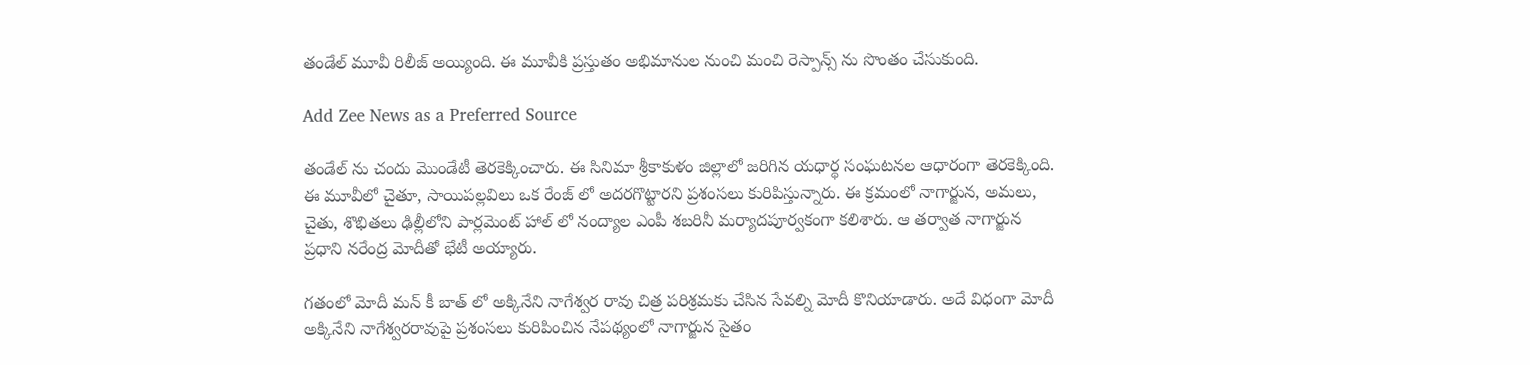తండేల్ మూవీ రిలీజ్ అయ్యింది. ఈ మూవీకి ప్రస్తుతం అభిమానుల నుంచి మంచి రెస్పాన్స్ ను సొంతం చేసుకుంది.

Add Zee News as a Preferred Source

తండేల్ ను చందు మొండేటీ తెరకెక్కించారు. ఈ సినిమా శ్రీకాకుళం జిల్లాలో జరిగిన యధార్థ సంఘటనల ఆధారంగా తెరకెక్కింది. ఈ మూవీలో చైతూ, సాయిపల్లవిలు ఒక రేంజ్ లో అదరగొట్టారని ప్రశంసలు కురిపిస్తున్నారు. ఈ క్రమంలో నాగార్జున, అమలు, చైతు, శొభితలు ఢిల్లీలోని పార్లమెంట్ హాల్ లో నంద్యాల ఎంపీ శబరినీ మర్యాదపూర్వకంగా కలిశారు. ఆ తర్వాత నాగార్జున ప్రధాని నరేంద్ర మోదీతో భేటీ అయ్యారు.

గతంలో మోదీ మన్ కీ బాత్ లో అక్కినేని నాగేశ్వర రావు చిత్ర పరిశ్రమకు చేసిన సేవల్ని మోదీ కొనియాడారు. అదే విధంగా మోదీ అక్కినేని నాగేశ్వరరావుపై ప్రశంసలు కురిపించిన నేపథ్యంలో నాగార్జున సైతం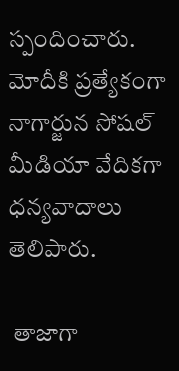స్పందించారు. మోదీకి ప్రత్యేకంగా నాగార్జున సోషల్ మీడియా వేదికగా ధన్యవాదాలు తెలిపారు.

 తాజాగా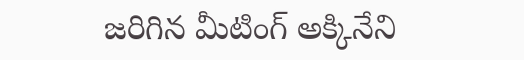జరిగిన మీటింగ్ అక్కినేని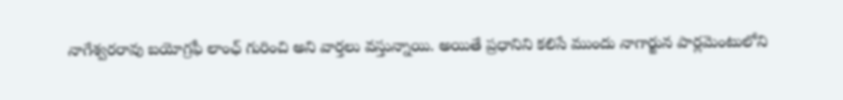నాగేశ్వరరావు బయోగ్రఫీ లాంఛ్ గురించి అని వార్తలు వస్తున్నాయి. అయితే ప్రధానిని కలిసే ముందు నాగార్జున పార్లమెంటులోని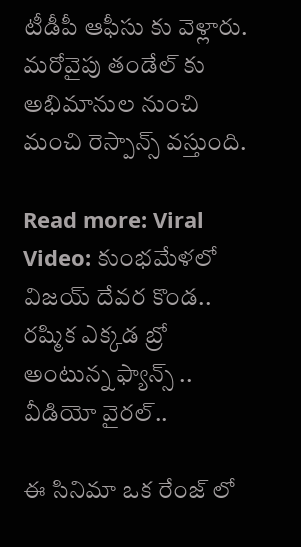టీడీపీ ఆఫీసు కు వెళ్లారు. మరోవైపు తండేల్ కు అభిమానుల నుంచి మంచి రెస్పాన్స్ వస్తుంది.

Read more: Viral Video: కుంభమేళలో విజయ్ దేవర కొండ.. రష్మిక ఎక్కడ బ్రో అంటున్న ఫ్యాన్స్ .. వీడియో వైరల్..

ఈ సినిమా ఒక రేంజ్ లో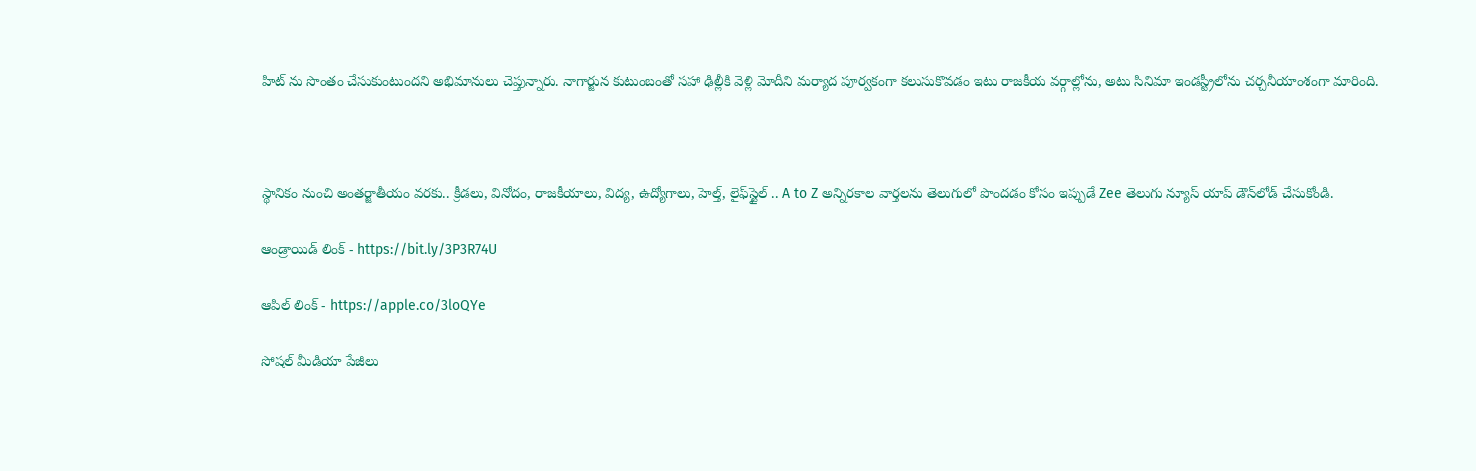హిట్ ను సొంతం చేసుకుంటుందని అభిమానులు చెప్తున్నారు. నాగార్జున కుటుంబంతో సహా ఢిల్లీకి వెళ్లి మోదీని మర్యాద పూర్వకంగా కలుసుకొవడం ఇటు రాజకీయ వర్గాల్లోను, అటు సినిమా ఇండస్ట్రీలోను చర్చనీయాంశంగా మారింది.



స్థానికం నుంచి అంతర్జాతీయం వరకు.. క్రీడలు, వినోదం, రాజకీయాలు, విద్య, ఉద్యోగాలు, హెల్త్, లైఫ్‌స్టైల్ .. A to Z అన్నిరకాల వార్తలను తెలుగులో పొందడం కోసం ఇప్పుడే Zee తెలుగు న్యూస్ యాప్ డౌన్‌లోడ్ చేసుకోండి.

ఆండ్రాయిడ్ లింక్ - https://bit.ly/3P3R74U

ఆపిల్ లింక్ - https://apple.co/3loQYe

సోషల్ మీడియా పేజీలు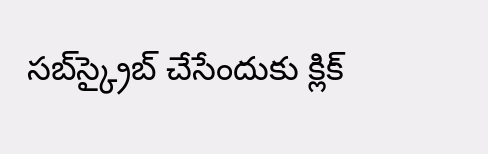సబ్‌స్క్రైబ్ చేసేందుకు క్లిక్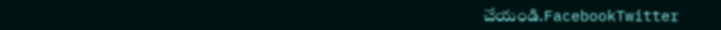చేయండి.FacebookTwitter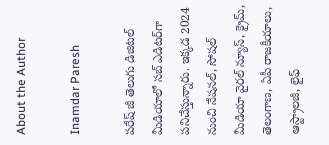About the Author

Inamdar Paresh

పరేష్ జీ తెలుగు డిజిటల్ మీడియాలో సబ్ ఎడిటర్‌గా పనిచేస్తున్నారు. ఇక్కడ 2024 నుంచి నేషనల్, సోషల్ మీడియా వైరల్ న్యూస్, క్రైమ్, తెలంగాణ, ఏపీ రాజకీయాలు, ఆస్ట్రాలజీ, లైఫ్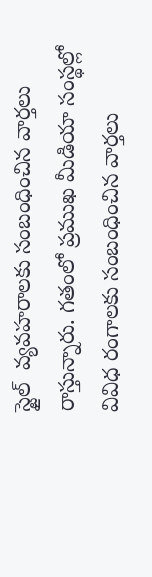స్టైల్  వ్యవహరాలకు సంబంధించిన వార్తలు రాస్తున్నారు. గతంలో ప్రముఖ మీడియా సంస్థల్లో వివిధ రంగాలకు సంబంధించిన వార్తలు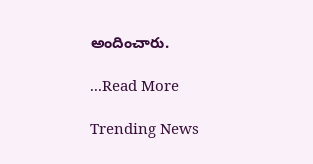అందించారు.

...Read More

Trending News